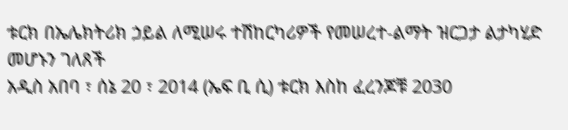ቱርክ በኤሌክትሪክ ኃይል ለሚሠሩ ተሽከርካሪዎች የመሠረተ-ልማት ዝርጋታ ልታካሂድ መሆኑን ገለጸች
አዲስ አበባ ፣ ሰኔ 20 ፣ 2014 (ኤፍ ቢ ሲ) ቱርክ እስከ ፈረንጆቹ 2030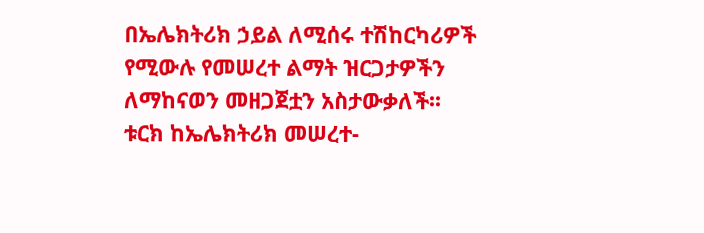በኤሌክትሪክ ኃይል ለሚሰሩ ተሽከርካሪዎች የሚውሉ የመሠረተ ልማት ዝርጋታዎችን ለማከናወን መዘጋጀቷን አስታውቃለች፡፡
ቱርክ ከኤሌክትሪክ መሠረተ-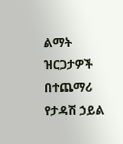ልማት ዝርጋታዎች በተጨማሪ የታዳሽ ኃይል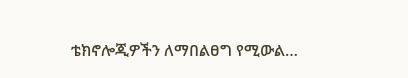ቴክኖሎጂዎችን ለማበልፀግ የሚውል…